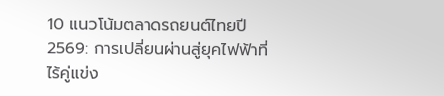10 แนวโน้มตลาดรถยนต์ไทยปี 2569: การเปลี่ยนผ่านสู่ยุคไฟฟ้าที่ไร้คู่แข่ง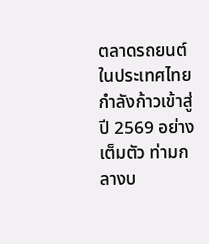ตลาดรถยนต์ในประเทศไทยกำลังก้าวเข้าสู่ปี 2569 อย่างเต็มตัว ท่ามกลางบ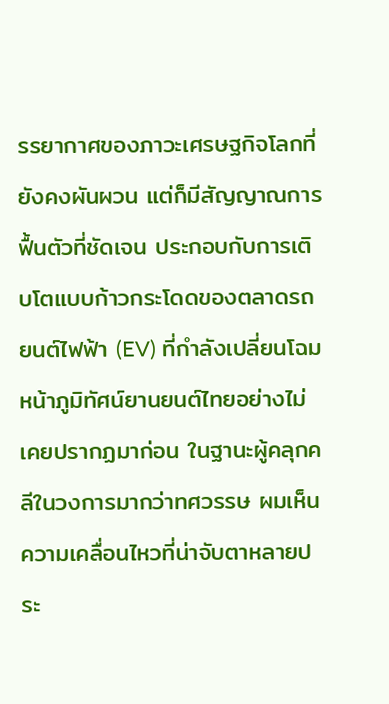รรยากาศของภาวะเศรษฐกิจโลกที่ยังคงผันผวน แต่ก็มีสัญญาณการฟื้นตัวที่ชัดเจน ประกอบกับการเติบโตแบบก้าวกระโดดของตลาดรถยนต์ไฟฟ้า (EV) ที่กำลังเปลี่ยนโฉมหน้าภูมิทัศน์ยานยนต์ไทยอย่างไม่เคยปรากฏมาก่อน ในฐานะผู้คลุกคลีในวงการมากว่าทศวรรษ ผมเห็นความเคลื่อนไหวที่น่าจับตาหลายประ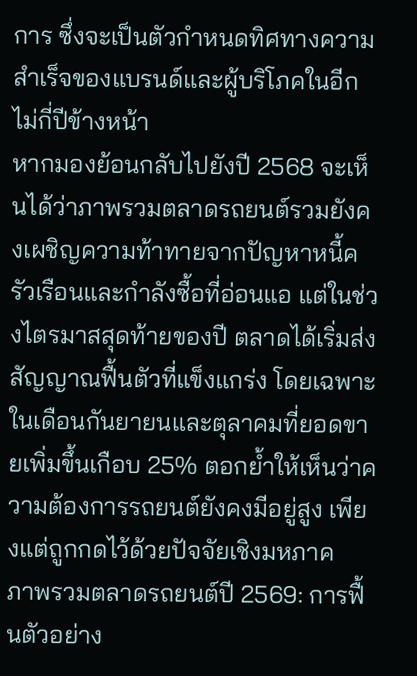การ ซึ่งจะเป็นตัวกำหนดทิศทางความสำเร็จของแบรนด์และผู้บริโภคในอีกไม่กี่ปีข้างหน้า
หากมองย้อนกลับไปยังปี 2568 จะเห็นได้ว่าภาพรวมตลาดรถยนต์รวมยังคงเผชิญความท้าทายจากปัญหาหนี้ครัวเรือนและกำลังซื้อที่อ่อนแอ แต่ในช่วงไตรมาสสุดท้ายของปี ตลาดได้เริ่มส่งสัญญาณฟื้นตัวที่แข็งแกร่ง โดยเฉพาะในเดือนกันยายนและตุลาคมที่ยอดขายเพิ่มขึ้นเกือบ 25% ตอกย้ำให้เห็นว่าความต้องการรถยนต์ยังคงมีอยู่สูง เพียงแต่ถูกกดไว้ด้วยปัจจัยเชิงมหภาค
ภาพรวมตลาดรถยนต์ปี 2569: การฟื้นตัวอย่าง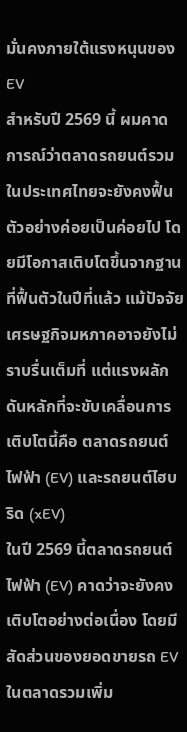มั่นคงภายใต้แรงหนุนของ EV
สำหรับปี 2569 นี้ ผมคาดการณ์ว่าตลาดรถยนต์รวมในประเทศไทยจะยังคงฟื้นตัวอย่างค่อยเป็นค่อยไป โดยมีโอกาสเติบโตขึ้นจากฐานที่ฟื้นตัวในปีที่แล้ว แม้ปัจจัยเศรษฐกิจมหภาคอาจยังไม่ราบรื่นเต็มที่ แต่แรงผลักดันหลักที่จะขับเคลื่อนการเติบโตนี้คือ ตลาดรถยนต์ไฟฟ้า (EV) และรถยนต์ไฮบริด (xEV)
ในปี 2569 นี้ตลาดรถยนต์ไฟฟ้า (EV) คาดว่าจะยังคงเติบโตอย่างต่อเนื่อง โดยมีสัดส่วนของยอดขายรถ EV ในตลาดรวมเพิ่ม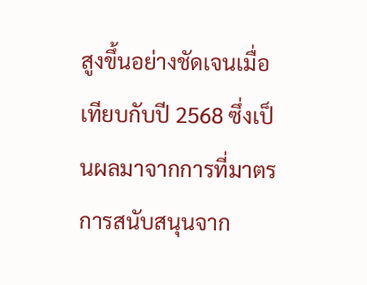สูงขึ้นอย่างชัดเจนเมื่อเทียบกับปี 2568 ซึ่งเป็นผลมาจากการที่มาตรการสนับสนุนจาก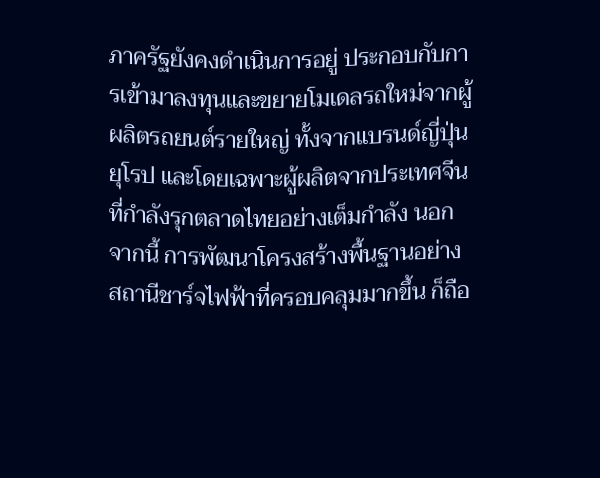ภาครัฐยังคงดำเนินการอยู่ ประกอบกับการเข้ามาลงทุนและขยายโมเดลรถใหม่จากผู้ผลิตรถยนต์รายใหญ่ ทั้งจากแบรนด์ญี่ปุ่น ยุโรป และโดยเฉพาะผู้ผลิตจากประเทศจีนที่กำลังรุกตลาดไทยอย่างเต็มกำลัง นอกจากนี้ การพัฒนาโครงสร้างพื้นฐานอย่างสถานีชาร์จไฟฟ้าที่ครอบคลุมมากขึ้น ก็ถือ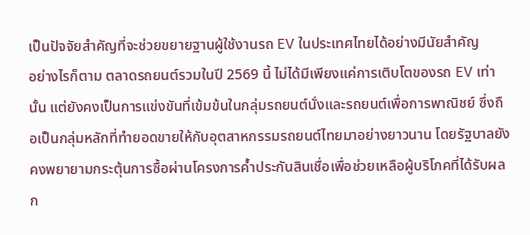เป็นปัจจัยสำคัญที่จะช่วยขยายฐานผู้ใช้งานรถ EV ในประเทศไทยได้อย่างมีนัยสำคัญ
อย่างไรก็ตาม ตลาดรถยนต์รวมในปี 2569 นี้ ไม่ได้มีเพียงแค่การเติบโตของรถ EV เท่านั้น แต่ยังคงเป็นการแข่งขันที่เข้มข้นในกลุ่มรถยนต์นั่งและรถยนต์เพื่อการพาณิชย์ ซึ่งถือเป็นกลุ่มหลักที่ทำยอดขายให้กับอุตสาหกรรมรถยนต์ไทยมาอย่างยาวนาน โดยรัฐบาลยังคงพยายามกระตุ้นการซื้อผ่านโครงการค้ำประกันสินเชื่อเพื่อช่วยเหลือผู้บริโภคที่ได้รับผลก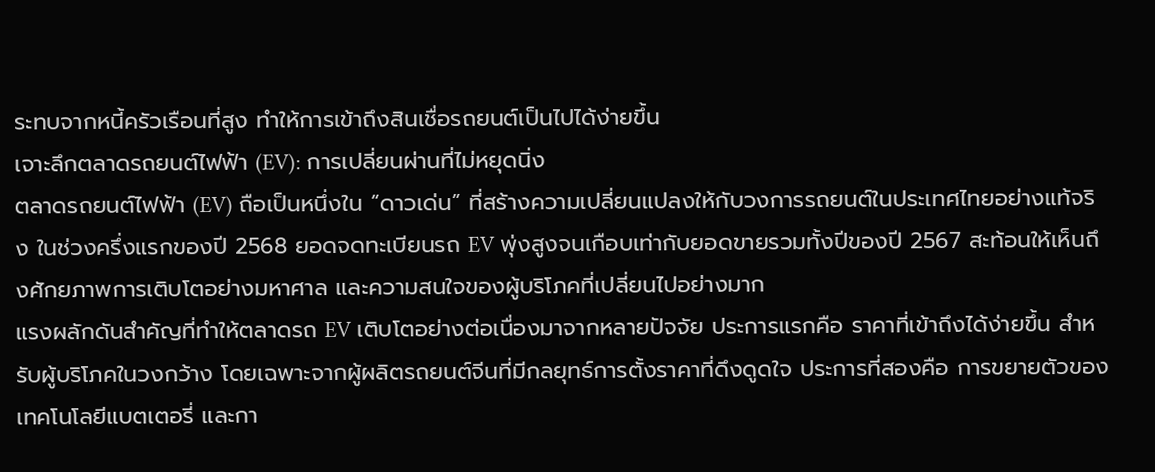ระทบจากหนี้ครัวเรือนที่สูง ทำให้การเข้าถึงสินเชื่อรถยนต์เป็นไปได้ง่ายขึ้น
เจาะลึกตลาดรถยนต์ไฟฟ้า (EV): การเปลี่ยนผ่านที่ไม่หยุดนิ่ง
ตลาดรถยนต์ไฟฟ้า (EV) ถือเป็นหนึ่งใน “ดาวเด่น” ที่สร้างความเปลี่ยนแปลงให้กับวงการรถยนต์ในประเทศไทยอย่างแท้จริง ในช่วงครึ่งแรกของปี 2568 ยอดจดทะเบียนรถ EV พุ่งสูงจนเกือบเท่ากับยอดขายรวมทั้งปีของปี 2567 สะท้อนให้เห็นถึงศักยภาพการเติบโตอย่างมหาศาล และความสนใจของผู้บริโภคที่เปลี่ยนไปอย่างมาก
แรงผลักดันสำคัญที่ทำให้ตลาดรถ EV เติบโตอย่างต่อเนื่องมาจากหลายปัจจัย ประการแรกคือ ราคาที่เข้าถึงได้ง่ายขึ้น สำหรับผู้บริโภคในวงกว้าง โดยเฉพาะจากผู้ผลิตรถยนต์จีนที่มีกลยุทธ์การตั้งราคาที่ดึงดูดใจ ประการที่สองคือ การขยายตัวของเทคโนโลยีแบตเตอรี่ และกา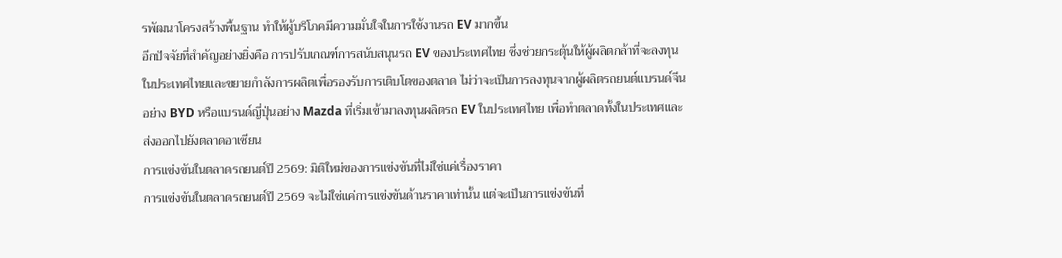รพัฒนาโครงสร้างพื้นฐาน ทำให้ผู้บริโภคมีความมั่นใจในการใช้งานรถ EV มากขึ้น
อีกปัจจัยที่สำคัญอย่างยิ่งคือ การปรับเกณฑ์การสนับสนุนรถ EV ของประเทศไทย ซึ่งช่วยกระตุ้นให้ผู้ผลิตกล้าที่จะลงทุนในประเทศไทยและขยายกำลังการผลิตเพื่อรองรับการเติบโตของตลาด ไม่ว่าจะเป็นการลงทุนจากผู้ผลิตรถยนต์แบรนด์จีนอย่าง BYD หรือแบรนด์ญี่ปุ่นอย่าง Mazda ที่เริ่มเข้ามาลงทุนผลิตรถ EV ในประเทศไทย เพื่อทำตลาดทั้งในประเทศและส่งออกไปยังตลาดอาเซียน
การแข่งขันในตลาดรถยนต์ปี 2569: มิติใหม่ของการแข่งขันที่ไม่ใช่แค่เรื่องราคา
การแข่งขันในตลาดรถยนต์ปี 2569 จะไม่ใช่แค่การแข่งขันด้านราคาเท่านั้น แต่จะเป็นการแข่งขันที่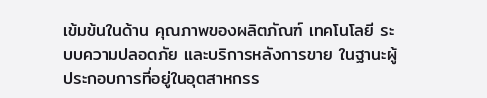เข้มข้นในด้าน คุณภาพของผลิตภัณฑ์ เทคโนโลยี ระบบความปลอดภัย และบริการหลังการขาย ในฐานะผู้ประกอบการที่อยู่ในอุตสาหกรร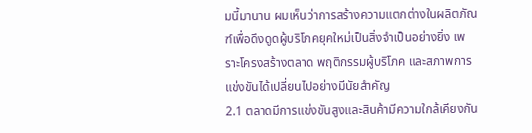มนี้มานาน ผมเห็นว่าการสร้างความแตกต่างในผลิตภัณฑ์เพื่อดึงดูดผู้บริโภคยุคใหม่เป็นสิ่งจำเป็นอย่างยิ่ง เพราะโครงสร้างตลาด พฤติกรรมผู้บริโภค และสภาพการแข่งขันได้เปลี่ยนไปอย่างมีนัยสำคัญ
2.1 ตลาดมีการแข่งขันสูงและสินค้ามีความใกล้เคียงกัน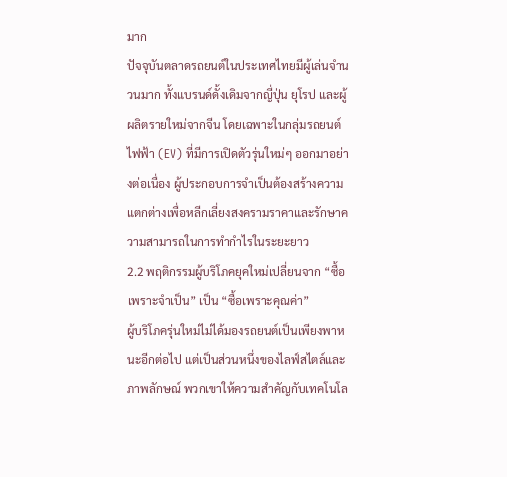มาก
ปัจจุบันตลาดรถยนต์ในประเทศไทยมีผู้เล่นจำนวนมาก ทั้งแบรนด์ดั้งเดิมจากญี่ปุ่น ยุโรป และผู้ผลิตรายใหม่จากจีน โดยเฉพาะในกลุ่มรถยนต์ไฟฟ้า (EV) ที่มีการเปิดตัวรุ่นใหม่ๆ ออกมาอย่างต่อเนื่อง ผู้ประกอบการจำเป็นต้องสร้างความแตกต่างเพื่อหลีกเลี่ยงสงครามราคาและรักษาความสามารถในการทำกำไรในระยะยาว
2.2 พฤติกรรมผู้บริโภคยุคใหม่เปลี่ยนจาก “ซื้อเพราะจำเป็น” เป็น “ซื้อเพราะคุณค่า”
ผู้บริโภครุ่นใหม่ไม่ได้มองรถยนต์เป็นเพียงพาหนะอีกต่อไป แต่เป็นส่วนหนึ่งของไลฟ์สไตล์และภาพลักษณ์ พวกเขาให้ความสำคัญกับเทคโนโล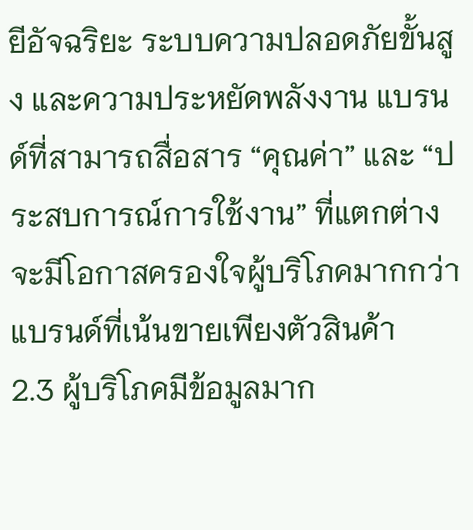ยีอัจฉริยะ ระบบความปลอดภัยขั้นสูง และความประหยัดพลังงาน แบรนด์ที่สามารถสื่อสาร “คุณค่า” และ “ประสบการณ์การใช้งาน” ที่แตกต่าง จะมีโอกาสครองใจผู้บริโภคมากกว่าแบรนด์ที่เน้นขายเพียงตัวสินค้า
2.3 ผู้บริโภคมีข้อมูลมาก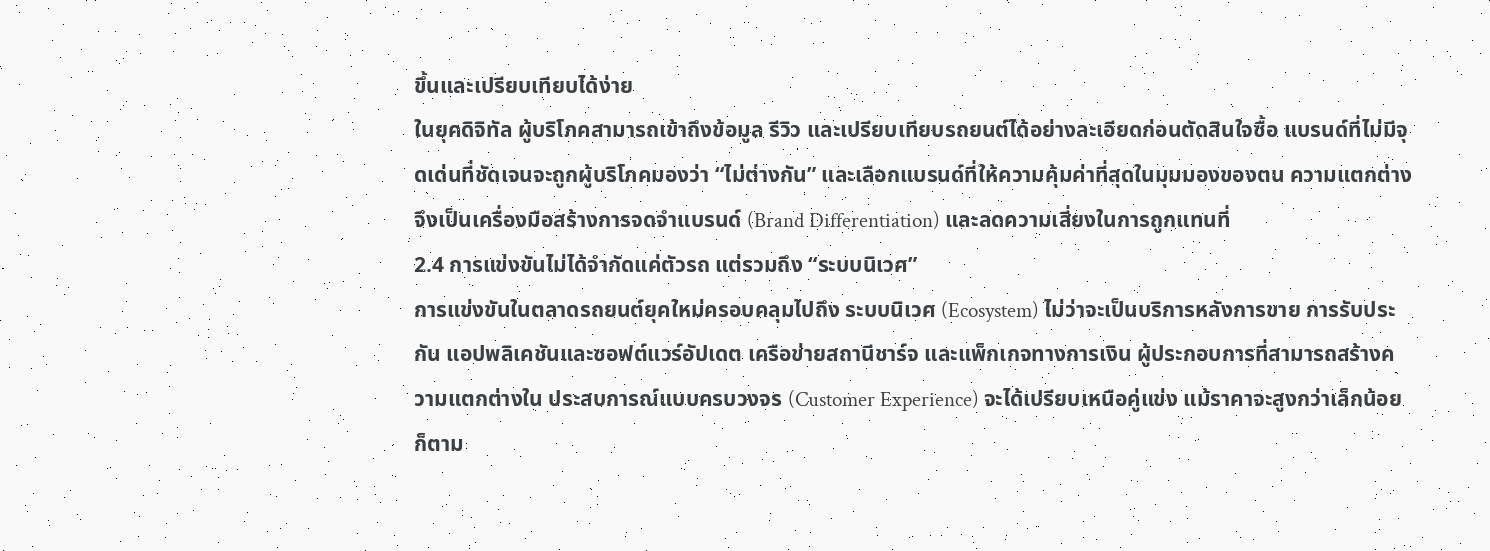ขึ้นและเปรียบเทียบได้ง่าย
ในยุคดิจิทัล ผู้บริโภคสามารถเข้าถึงข้อมูล รีวิว และเปรียบเทียบรถยนต์ได้อย่างละเอียดก่อนตัดสินใจซื้อ แบรนด์ที่ไม่มีจุดเด่นที่ชัดเจนจะถูกผู้บริโภคมองว่า “ไม่ต่างกัน” และเลือกแบรนด์ที่ให้ความคุ้มค่าที่สุดในมุมมองของตน ความแตกต่างจึงเป็นเครื่องมือสร้างการจดจำแบรนด์ (Brand Differentiation) และลดความเสี่ยงในการถูกแทนที่
2.4 การแข่งขันไม่ได้จำกัดแค่ตัวรถ แต่รวมถึง “ระบบนิเวศ”
การแข่งขันในตลาดรถยนต์ยุคใหม่ครอบคลุมไปถึง ระบบนิเวศ (Ecosystem) ไม่ว่าจะเป็นบริการหลังการขาย การรับประกัน แอปพลิเคชันและซอฟต์แวร์อัปเดต เครือข่ายสถานีชาร์จ และแพ็กเกจทางการเงิน ผู้ประกอบการที่สามารถสร้างความแตกต่างใน ประสบการณ์แบบครบวงจร (Customer Experience) จะได้เปรียบเหนือคู่แข่ง แม้ราคาจะสูงกว่าเล็กน้อยก็ตาม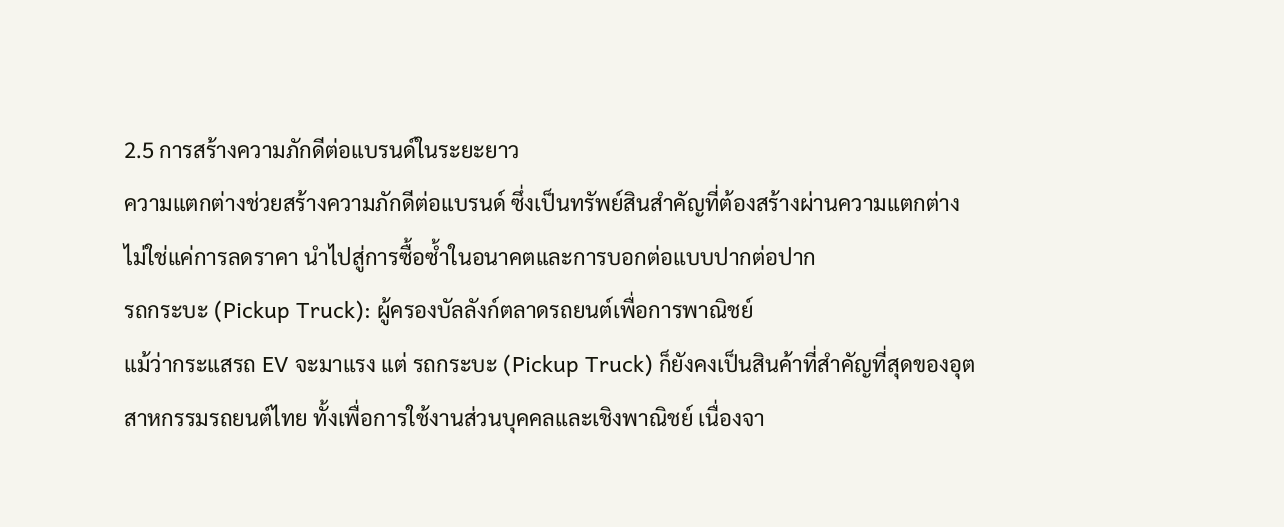2.5 การสร้างความภักดีต่อแบรนด์ในระยะยาว
ความแตกต่างช่วยสร้างความภักดีต่อแบรนด์ ซึ่งเป็นทรัพย์สินสำคัญที่ต้องสร้างผ่านความแตกต่าง ไม่ใช่แค่การลดราคา นำไปสู่การซื้อซ้ำในอนาคตและการบอกต่อแบบปากต่อปาก
รถกระบะ (Pickup Truck): ผู้ครองบัลลังก์ตลาดรถยนต์เพื่อการพาณิชย์
แม้ว่ากระแสรถ EV จะมาแรง แต่ รถกระบะ (Pickup Truck) ก็ยังคงเป็นสินค้าที่สำคัญที่สุดของอุตสาหกรรมรถยนต์ไทย ทั้งเพื่อการใช้งานส่วนบุคคลและเชิงพาณิชย์ เนื่องจา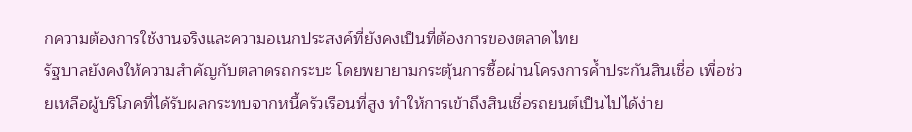กความต้องการใช้งานจริงและความอเนกประสงค์ที่ยังคงเป็นที่ต้องการของตลาดไทย
รัฐบาลยังคงให้ความสำคัญกับตลาดรถกระบะ โดยพยายามกระตุ้นการซื้อผ่านโครงการค้ำประกันสินเชื่อ เพื่อช่วยเหลือผู้บริโภคที่ได้รับผลกระทบจากหนี้ครัวเรือนที่สูง ทำให้การเข้าถึงสินเชื่อรถยนต์เป็นไปได้ง่าย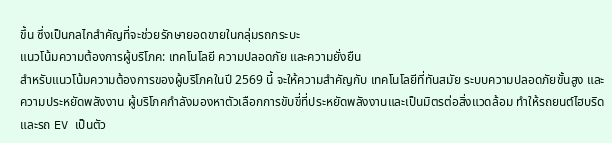ขึ้น ซึ่งเป็นกลไกสำคัญที่จะช่วยรักษายอดขายในกลุ่มรถกระบะ
แนวโน้มความต้องการผู้บริโภค: เทคโนโลยี ความปลอดภัย และความยั่งยืน
สำหรับแนวโน้มความต้องการของผู้บริโภคในปี 2569 นี้ จะให้ความสำคัญกับ เทคโนโลยีที่ทันสมัย ระบบความปลอดภัยขั้นสูง และความประหยัดพลังงาน ผู้บริโภคกำลังมองหาตัวเลือกการขับขี่ที่ประหยัดพลังงานและเป็นมิตรต่อสิ่งแวดล้อม ทำให้รถยนต์ไฮบริดและรถ EV เป็นตัว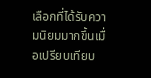เลือกที่ได้รับความนิยมมากขึ้นเมื่อเปรียบเทียบ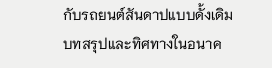กับรถยนต์สันดาปแบบดั้งเดิม
บทสรุปและทิศทางในอนาค